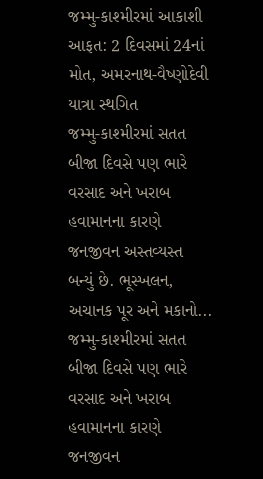જમ્મુ-કાશ્મીરમાં આકાશી આફત: 2 દિવસમાં 24નાં મોત, અમરનાથ-વૈષ્ણોદેવી યાત્રા સ્થગિત
જમ્મુ-કાશ્મીરમાં સતત બીજા દિવસે પણ ભારે વરસાદ અને ખરાબ હવામાનના કારણે જનજીવન અસ્તવ્યસ્ત બન્યું છે. ભૂસ્ખલન, અચાનક પૂર અને મકાનો...
જમ્મુ-કાશ્મીરમાં સતત બીજા દિવસે પણ ભારે વરસાદ અને ખરાબ હવામાનના કારણે જનજીવન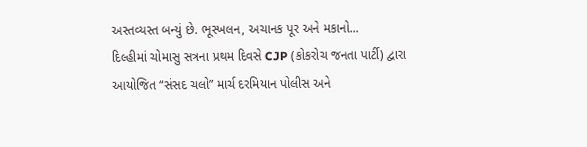અસ્તવ્યસ્ત બન્યું છે. ભૂસ્ખલન, અચાનક પૂર અને મકાનો...
દિલ્હીમાં ચોમાસુ સત્રના પ્રથમ દિવસે CJP (કોકરોચ જનતા પાર્ટી) દ્વારા આયોજિત “સંસદ ચલો” માર્ચ દરમિયાન પોલીસ અને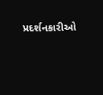પ્રદર્શનકારીઓ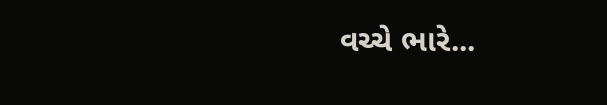વચ્ચે ભારે...